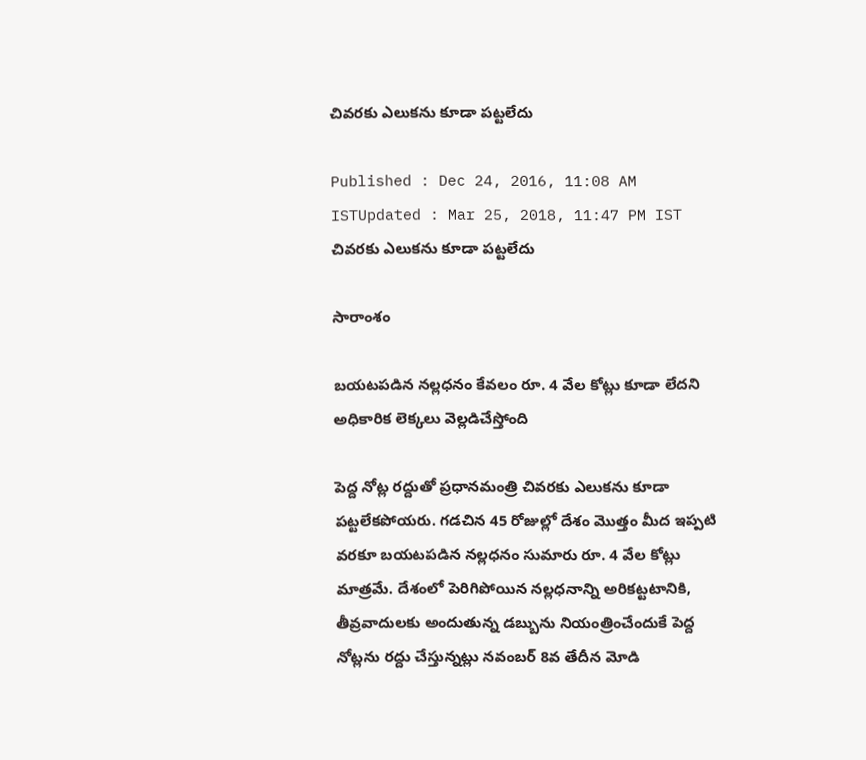చివరకు ఎలుకను కూడా పట్టలేదు

Published : Dec 24, 2016, 11:08 AM ISTUpdated : Mar 25, 2018, 11:47 PM IST
చివరకు ఎలుకను కూడా పట్టలేదు

సారాంశం

బయటపడిన నల్లధనం కేవలం రూ. 4 వేల కోట్లు కూడా లేదని అధికారిక లెక్కలు వెల్లడిచేస్తోంది

పెద్ద నోట్ల రద్దుతో ప్రధానమంత్రి చివరకు ఎలుకను కూడా పట్టలేకపోయరు. గడచిన 45 రోజుల్లో దేశం మొత్తం మీద ఇప్పటి వరకూ బయటపడిన నల్లధనం సుమారు రూ. 4 వేల కోట్లు మాత్రమే. దేశంలో పెరిగిపోయిన నల్లధనాన్ని అరికట్టటానికి, తీవ్రవాదులకు అందుతున్న డబ్బును నియంత్రించేందుకే పెద్ద నోట్లను రద్దు చేస్తున్నట్లు నవంబర్ 8వ తేదీన మోడి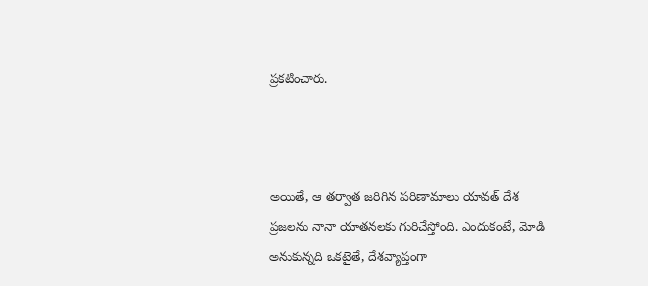ప్రకటించారు.



అయితే, ఆ తర్వాత జరిగిన పరిణామాలు యావత్ దేశ ప్రజలను నానా యాతనలకు గురిచేస్తోంది. ఎందుకంటే, మోడి అనుకున్నది ఒకటైతే, దేశవ్యాప్తంగా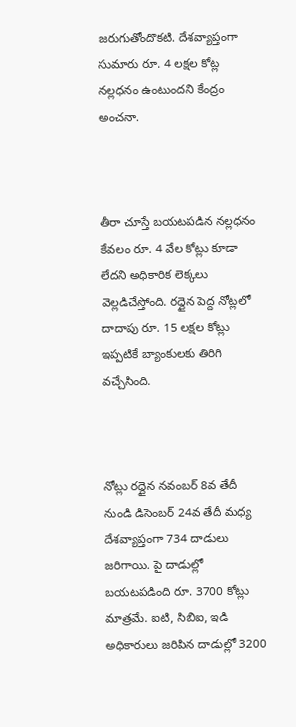జరుగుతోందొకటి. దేశవ్యాప్తంగా  సుమారు రూ. 4 లక్షల కోట్ల నల్లధనం ఉంటుందని కేంద్రం అంచనా.



తీరా చూస్తే బయటపడిన నల్లధనం కేవలం రూ. 4 వేల కోట్లు కూడా లేదని అధికారిక లెక్కలు వెల్లడిచేస్తోంది. రద్దైన పెద్ద నోట్లలో దాదాపు రూ. 15 లక్షల కోట్లు ఇప్పటికే బ్యాంకులకు తిరిగి వచ్చేసింది.



నోట్లు రద్దైన నవంబర్ 8వ తేదీ నుండి డిసెంబర్ 24వ తేదీ మధ్య దేశవ్యాప్తంగా 734 దాడులు జరిగాయి. పై దాడుల్లో బయటపడింది రూ. 3700 కోట్లు మాత్రమే. ఐటి, సిబిఐ, ఇడి అధికారులు జరిపిన దాడుల్లో 3200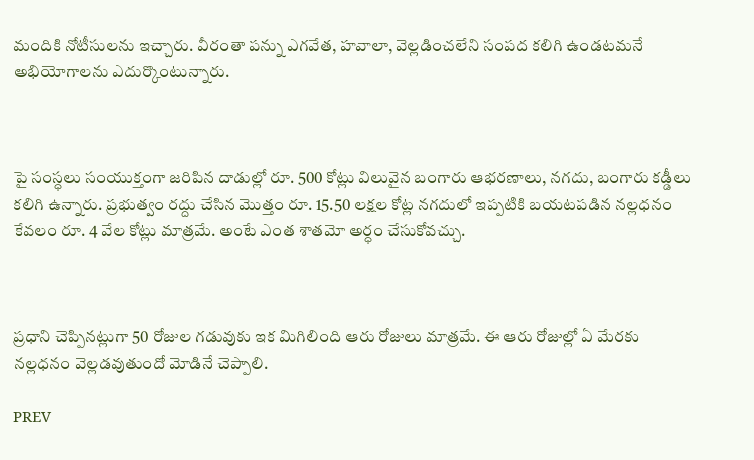మందికి నోటీసులను ఇచ్చారు. వీరంతా పన్ను ఎగవేత, హవాలా, వెల్లడించలేని సంపద కలిగి ఉండటమనే అభియోగాలను ఎదుర్కొంటున్నారు.



పై సంస్ధలు సంయుక్తంగా జరిపిన దాడుల్లో రూ. 500 కోట్లు విలువైన బంగారు ఆభరణాలు, నగదు, బంగారు కడ్డీలు కలిగి ఉన్నారు. ప్రభుత్వం రద్దు చేసిన మొత్తం రూ. 15.50 లక్షల కోట్ల నగదులో ఇప్పటికి బయటపడిన నల్లధనం కేవలం రూ. 4 వేల కోట్లు మాత్రమే. అంటే ఎంత శాతమో అర్ధం చేసుకోవచ్చు.



ప్రధాని చెప్పినట్లుగా 50 రోజుల గడువుకు ఇక మిగిలింది ఆరు రోజులు మాత్రమే. ఈ ఆరు రోజుల్లో ఏ మేరకు నల్లధనం వెల్లడవుతుందో మోడినే చెప్పాలి.

PREV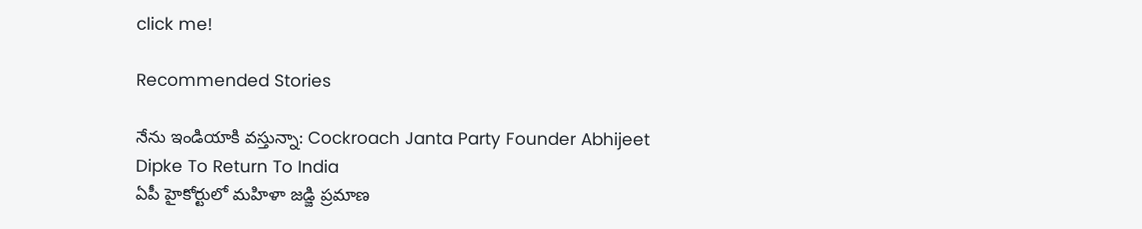click me!

Recommended Stories

నేను ఇండియాకి వస్తున్నా: Cockroach Janta Party Founder Abhijeet Dipke To Return To India
ఏపీ హైకోర్టులో మహిళా జడ్జి ప్రమాణ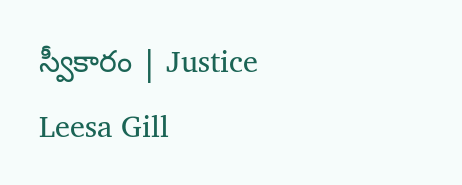స్వీకారం | Justice Leesa Gill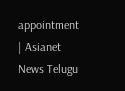appointment | Asianet News Telugu